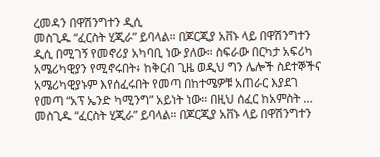ረመዳን በዋሽንግተን ዲሲ
መስጊዱ “ፈርስት ሂጂራ” ይባላል። በጆርጂያ አቨኑ ላይ በዋሽንግተን ዲሲ በሚገኝ የመኖሪያ አካባቢ ነው ያለው። ስፍራው በርካታ አፍሪካ አሜሪካዊያን የሚኖሩበት፥ ከቅርብ ጊዜ ወዲህ ግን ሌሎች ስደተኞችና አሜሪካዊያኑም እየሰፈሩበት የመጣ በከተሜዎቹ አጠራር እያደገ የመጣ “አፕ ኤንድ ካሚንግ” አይነት ነው። በዚህ ሰፈር ከአምስት …
መስጊዱ “ፈርስት ሂጂራ” ይባላል። በጆርጂያ አቨኑ ላይ በዋሽንግተን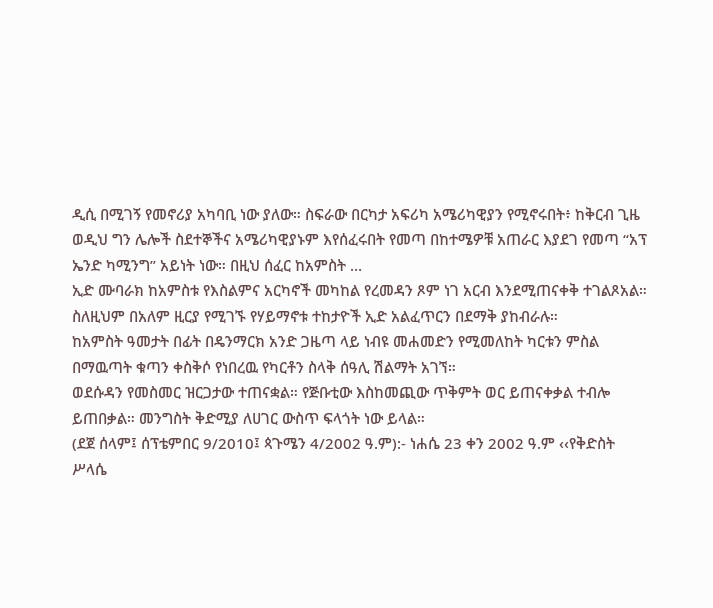ዲሲ በሚገኝ የመኖሪያ አካባቢ ነው ያለው። ስፍራው በርካታ አፍሪካ አሜሪካዊያን የሚኖሩበት፥ ከቅርብ ጊዜ ወዲህ ግን ሌሎች ስደተኞችና አሜሪካዊያኑም እየሰፈሩበት የመጣ በከተሜዎቹ አጠራር እያደገ የመጣ “አፕ ኤንድ ካሚንግ” አይነት ነው። በዚህ ሰፈር ከአምስት …
ኢድ ሙባራክ ከአምስቱ የእስልምና አርካኖች መካከል የረመዳን ጾም ነገ አርብ እንደሚጠናቀቅ ተገልጾአል። ስለዚህም በአለም ዚርያ የሚገኙ የሃይማኖቱ ተከታዮች ኢድ አልፈጥርን በደማቅ ያከብራሉ።
ከአምስት ዓመታት በፊት በዴንማርክ አንድ ጋዜጣ ላይ ነብዩ መሐመድን የሚመለከት ካርቱን ምስል በማዉጣት ቁጣን ቀስቅሶ የነበረዉ የካርቶን ስላቅ ሰዓሊ ሽልማት አገኘ።
ወደሱዳን የመስመር ዝርጋታው ተጠናቋል። የጅቡቲው እስከመጪው ጥቅምት ወር ይጠናቀቃል ተብሎ ይጠበቃል። መንግስት ቅድሚያ ለሀገር ውስጥ ፍላጎት ነው ይላል።
(ደጀ ሰላም፤ ሰፕቴምበር 9/2010፤ ጳጉሜን 4/2002 ዓ.ም):- ነሐሴ 23 ቀን 2002 ዓ.ም ‹‹የቅድስት ሥላሴ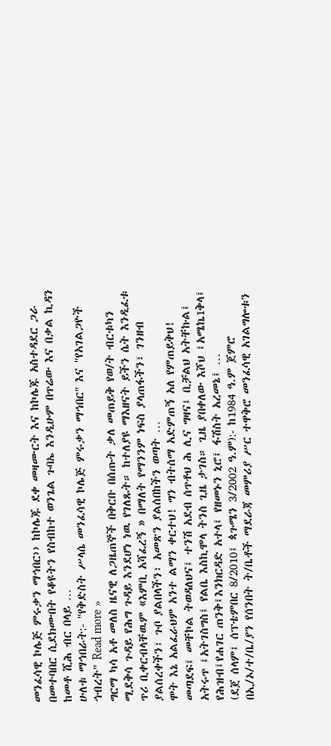መንፈሳዊ ኮሌጅ ምሩቃን ማኅበር›› ከኮሌጁ ደቀ መዛሙርት እና ከኮሌጁ አስተዳደር ጋራ በመተባበር ሲደክሙበት የቆዩትን የስብከተ ወንጌል ጉባኤ እንዲሁም በጥሬው እና በቃል ኪዳን ከመቶ ሺሕ ብር በላይ …
ሁለቱ ማኅበራት:- "የቅድስት ሥላሴ መንፈሳዊ ኮሌጅ ምሩቃን ማኅበር" እና "የአገልጋዮች ኅብረት" Read more »
ግርማ ካሳ አቶ መለስ ዜናዊ ለጋዜጠኞች በቅርቡ በሰጡት ቃለ መጠይቅ የወ/ት ብርቱካን ሚደቅሳ ጉዳይ የሕግ ጉዳይ እንደሆነ ነዉ የገለጹት። ከተለያዩ ማእዘናት ይችን ሴት እንዲፈቱ ጥሪ ቢቀርብላቸዉም «እምቢ አሻፈረኝ » በማለት የማንንም ነፍስ ያላጠፋችን፣ ገንዘብ ያልሰረቀችን፣ ጉቦ ያልበላችን፣ አመጽን ያልሰበከችን ወጣት …
ሞት እኔ አልፈራህም አንተ ልማን ቀርተህ! ግን ብትሰማ አድምጠኝ አለ የምጠይቅህ! መጣደፍ፤ መቸኮል ትወዳለህና፤ ተንሽ አደብ ሰጥቶህ ሕ ሊና ግዛና፤ ቢቻልህ አትቸኩል፤ አትሩጥ ፤አትገስግስ፤ የልቤ እስኪሞላ ትንስ ጊዜ ታገስ። ጊዜ ያበቀለው እሾህ ፤አሜኬ1ቅላ፤ የሕዝብ፤የሐገር ጠንቅ፤እንክርዳድ አተላ፤ የዘመኑን ኒሮ፤ ፋሽስት አረመኔ፤ …
(ደጀ ሰላም፤ ሰፕቴምበር 8/2010፤ ጳጉሜን 3/2002 ዓ.ም):- ከ1984 ዓ.ም ጀምሮ በኢ/ኦ/ተ/ቤ/ያን የሰንበት ት/ቤቶች ማደራጃ መምሪያ ሥር ተዋቅሮ መንፈሳዊ አገልግሎቱን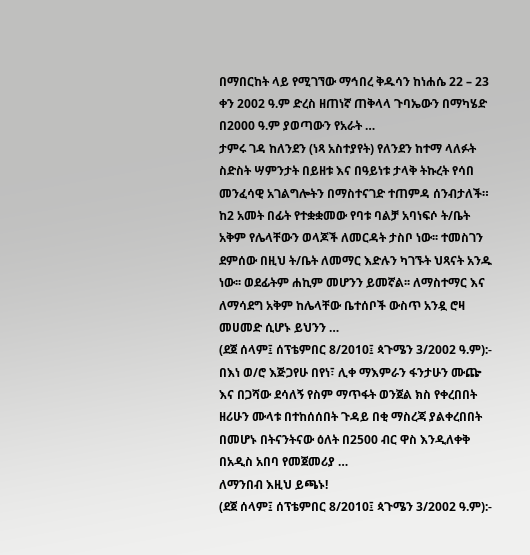በማበርከት ላይ የሚገኘው ማኅበረ ቅዱሳን ከነሐሴ 22 – 23 ቀን 2002 ዓ.ም ድረስ ዘጠነኛ ጠቅላላ ጉባኤውን በማካሄድ በ2000 ዓ.ም ያወጣውን የአራት …
ታምሩ ገዳ ከለንደን (ነጻ አስተያየት) የለንደን ከተማ ላለፉት ስድስት ሣምንታት በይዘቱ እና በዓይነቱ ታላቅ ትኩረት የሳበ መንፈሳዊ አገልግሎትን በማስተናገድ ተጠምዳ ሰንብታለች።
ከ2 አመት በፊት የተቋቋመው የባቱ ባልቻ አባነፍሶ ት/ቤት አቅም የሌላቸውን ወላጆች ለመርዳት ታስቦ ነው፡፡ ተመስገን ደምሰው በዚህ ት/ቤት ለመማር እድሉን ካገኙት ህጻናት አንዱ ነው፡፡ ወደፊትም ሐኪም መሆንን ይመኛል፡፡ ለማስተማር እና ለማሳደግ አቅም ከሌላቸው ቤተሰቦች ውስጥ አንዷ ሮዛ መሀመድ ሲሆኑ ይህንን …
(ደጀ ሰላም፤ ሰፕቴምበር 8/2010፤ ጳጉሜን 3/2002 ዓ.ም):- በእነ ወ/ሮ እጅጋየሁ በየነ፣ ሊቀ ማእምራን ፋንታሁን ሙጬ እና በጋሻው ደሳለኝ የስም ማጥፋት ወንጀል ክስ የቀረበበት ዘሪሁን ሙላቱ በተከሰሰበት ጉዳይ በቂ ማስረጃ ያልቀረበበት በመሆኑ በትናንትናው ዕለት በ2500 ብር ዋስ እንዲለቀቅ በአዲስ አበባ የመጀመሪያ …
ለማንበብ እዚህ ይጫኑ!
(ደጀ ሰላም፤ ሰፕቴምበር 8/2010፤ ጳጉሜን 3/2002 ዓ.ም):-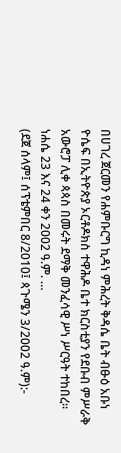በሀገረ ጀርመን የሐምቡርግ ኪዳነ ምሕረት ቅዳሴ ቤት ብፁዕ አቡነ ዮሴፍ በኢትዮጵያ ኦርቶዶክስ ተዋሕዶ ቤተ ክርስቲያን የደቡብ ምሥራቅ አውሮፓ ሊቀ ጳጳስ በመሩት ደማቅ መንፈሳዊ ሥነ ሥርዓት ተከበረ፡፡ ነሐሴ 23 እና 24 ቀን 2002 ዓ.ም. …
(ደጀ ሰላም፤ ሰፕቴምበር 8/2010፤ ጳጉሜን 3/2002 ዓ.ም):-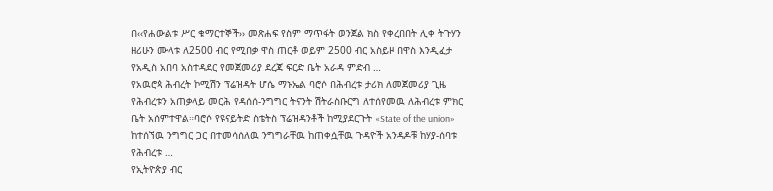በ‹‹የሐውልቱ ሥር ቁማርተኞች›› መጽሐፍ የስም ማጥፋት ወንጀል ክስ የቀረበበት ሊቀ ትጉሃን ዘሪሁን ሙላቱ ለ2500 ብር የሚበቃ ዋስ ጠርቶ ወይም 2500 ብር አስይዞ በዋስ እንዲፈታ የአዲስ አበባ አስተዳደር የመጀመሪያ ደረጃ ፍርድ ቤት አራዳ ምድብ …
የአዉሮጳ ሕብረት ኮሚሽን ፕሬዝዳት ሆሴ ማኑኤል ባሮሶ በሕብረቱ ታሪክ ለመጀመሪያ ጊዜ የሕብረቱን አጠቃላይ መርሕ የዳሰሰ-ንግግር ትናንት ሽትራስቡርግ ለተሰየመዉ ለሕብረቱ ምክር ቤት አሰምተዋል።ባሮሶ የዩናይትድ ስቴትስ ፕሬዝዳንቶች ከሚያደርጉት «State of the union» ከተሰኘዉ ንግግር ጋር በተመሳሰለዉ ንግግራቸዉ ከጠቀሷቸዉ ጉዳዮች አንዳዶቹ ከሃያ-ሰባቱ የሕብረቱ …
የኢትዮጵያ ብር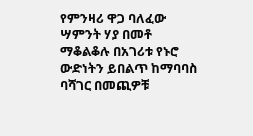የምንዛሪ ዋጋ ባለፈው ሣምንት ሃያ በመቶ ማቆልቆሉ በአገሪቱ የኑሮ ውድነትን ይበልጥ ከማባባስ ባሻገር በመጪዎቹ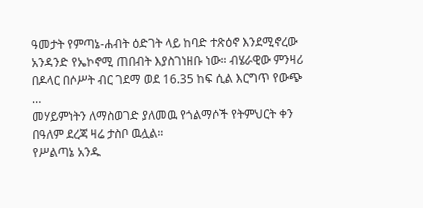ዓመታት የምጣኔ-ሐብት ዕድገት ላይ ከባድ ተጽዕኖ እንደሚኖረው አንዳንድ የኤኮኖሚ ጠበብት እያስገነዘቡ ነው። ብሄራዊው ምንዛሪ በዶላር በሶሥት ብር ገደማ ወደ 16.35 ከፍ ሲል እርግጥ የውጭ …
መሃይምነትን ለማስወገድ ያለመዉ የጎልማሶች የትምህርት ቀን በዓለም ደረጃ ዛሬ ታስቦ ዉሏል።
የሥልጣኔ አንዱ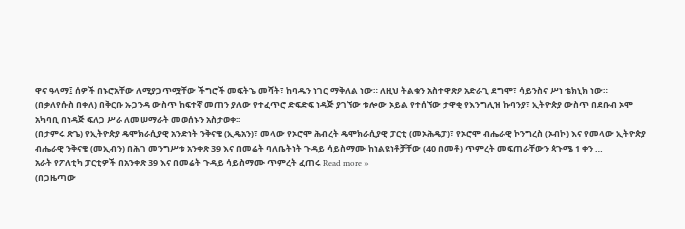ዋና ዓላማ፤ ሰዎች በኑሮአቸው ለሚያጋጥሟቸው ችግሮች መፍትኄ መሻት፣ ከባዱን ነገር ማቅለል ነው። ለዚህ ትልቁን አስተዋጽዖ አድራጊ ደግሞ፣ ሳይንስና ሥነ ቴክኒክ ነው።
(በቃለየሱስ በቀለ) በቅርቡ ኡጋንዳ ውስጥ ከፍተኛ መጠን ያለው የተፈጥሮ ድፍድፍ ነዳጅ ያገኘው ቱሎው ኦይል የተሰኘው ታዋቂ የእንግሊዝ ኩባንያ፣ ኢትዮጵያ ውስጥ በደቡብ ኦሞ አካባቢ በነዳጅ ፍለጋ ሥራ ለመሠማራት መወሰኑን አስታወቀ፡፡
(በታምሩ ጽጌ) የኢትዮጵያ ዴሞክራሲያዊ አንድነት ንቅናቄ (ኢዴአን)፣ መላው የኦሮሞ ሕብረት ዴሞክራሲያዊ ፓርቲ (መኦሕዴፓ)፣ የኦሮሞ ብሔራዊ ኮንግረስ (ኦብኮ) እና የመላው ኢትዮጵያ ብሔራዊ ንቅናቄ (መኢብን) በሕገ መንግሥቱ አንቀጽ 39 እና በመሬት ባለቤትነት ጉዳይ ሳይስማሙ ከነልዩነቶቻቸው (40 በመቶ) ጥምረት መፍጠራቸውን ጳጉሜ 1 ቀን …
አራት የፖለቲካ ፓርቲዎች በአንቀጽ 39 እና በመሬት ጉዳይ ሳይስማሙ ጥምረት ፈጠሩ Read more »
(በጋዜጣው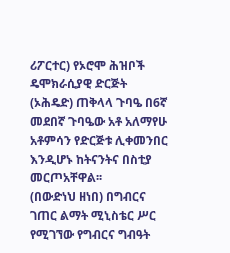ሪፖርተር) የኦሮሞ ሕዝቦች ዴሞክራሲያዊ ድርጅት (ኦሕዴድ) ጠቅላላ ጉባዔ በ6ኛ መደበኛ ጉባዔው አቶ አለማየሁ አቶምሳን የድርጅቱ ሊቀመንበር እንዲሆኑ ከትናንትና በስቲያ መርጦአቸዋል፡፡
(በውድነህ ዘነበ) በግብርና ገጠር ልማት ሚኒስቴር ሥር የሚገኘው የግብርና ግብዓት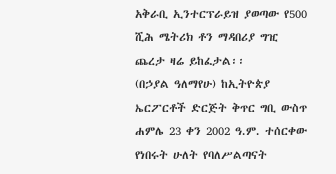አቅራቢ ኢንተርፕራይዝ ያወጣው የ500 ሺሕ ሜትሪክ ቶን ማዳበሪያ ግዢ ጨረታ ዛሬ ይከፈታል፡፡
(በኃያል ዓለማየሁ) ከኢትዮጵያ ኤርፖርቶች ድርጅት ቅጥር ግቢ ውስጥ ሐምሌ 23 ቀን 2002 ዓ.ም. ተሰርቀው የነበሩት ሁለት የባለሥልጣናት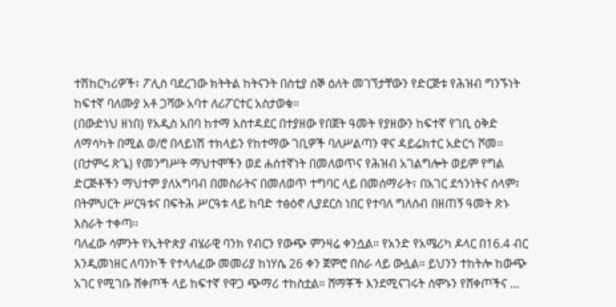ተሽከርካሪዎች፣ ፖሊስ ባደረገው ክትትል ከትናንት በስቲያ ሰኞ ዕለት መገኘታቸውን የድርጅቱ የሕዝብ ግንኙነት ከፍተኛ ባለሙያ አቶ ጋሻው አባተ ለሪፖርተር አስታወቁ፡፡
(በውድነህ ዘነበ) የአዲስ አበባ ከተማ አስተዳደር በተያዘው የበጀት ዓመት የያዘውን ከፍተኛ የገቢ ዕቅድ ለማሳካት በሚል ወ/ሮ በላይነሽ ተክላይን የከተማው ገቢዎች ባለሥልጣን ዋና ዳይሬክተር አድርጎ ሾመ፡፡
(በታምሩ ጽጌ) የመንግሥት ማህተሞችን ወደ ሐሰተኛነት በመለወጥና የሕዝብ አገልግሎት ወይም የግል ድርጅቶችን ማህተም ያለአግባብ በመስራትና በመለወጥ ተግባር ላይ በመሰማራት፣ በአገር ደኅንነትና ሰላም፣ በትምህርት ሥርዓቱና በፍትሕ ሥርዓቱ ላይ ከባድ ተፅዕኖ ሊያደርስ ነበር የተባለ ግለሰብ በዘጠኝ ዓመት ጽኑ እስራት ተቀጣ፡፡
ባለፈው ሳምንት የኢትዮጵያ ብሄራዊ ባንክ የብርን የውጭ ምንዛሬ ቀንሷል። የአንድ የአሜሪካ ዶላር በ16.4 ብር እንዲመነዘር ለባንኮች የተላለፈው መመሪያ ከነሃሴ 26 ቀን ጀምሮ በስራ ላይ ውሏል። ይህንን ተከትሎ ከውጭ አገር የሚገቡ ሸቀጦች ላይ ከፍተኛ የዋጋ ጭማሪ ተከስቷል። ሸማቾች እንደሚናገሩት ሰሞኑን የሸቀጦችና …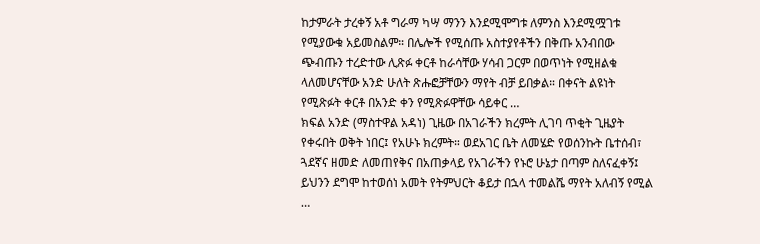ከታምራት ታረቀኝ አቶ ግራማ ካሣ ማንን እንደሚሞግቱ ለምንስ እንደሚሟገቱ የሚያውቁ አይመስልም። በሌሎች የሚሰጡ አስተያየቶችን በቅጡ አንብበው ጭብጡን ተረድተው ሊጽፉ ቀርቶ ከራሳቸው ሃሳብ ጋርም በወጥነት የሚዘልቁ ላለመሆናቸው አንድ ሁለት ጽሑፎቻቸውን ማየት ብቻ ይበቃል። በቀናት ልዩነት የሚጽፉት ቀርቶ በአንድ ቀን የሚጽፉዋቸው ሳይቀር …
ክፍል አንድ (ማስተዋል አዳነ) ጊዜው በአገራችን ክረምት ሊገባ ጥቂት ጊዜያት የቀሩበት ወቅት ነበር፤ የአሁኑ ክረምት። ወደአገር ቤት ለመሄድ የወሰንኩት ቤተሰብ፣ ጓደኛና ዘመድ ለመጠየቅና በአጠቃላይ የአገራችን የኑሮ ሁኔታ በጣም ስለናፈቀኝ፤ ይህንን ደግሞ ከተወሰነ አመት የትምህርት ቆይታ በኋላ ተመልሼ ማየት አለብኝ የሚል …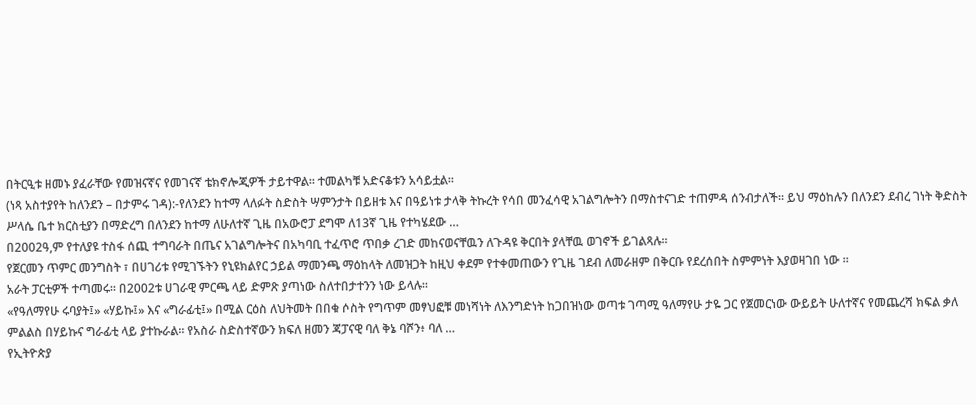በትርዒቱ ዘመኑ ያፈራቸው የመዝናኛና የመገናኛ ቴክኖሎጂዎች ታይተዋል። ተመልካቹ አድናቆቱን አሳይቷል።
(ነጻ አስተያየት ከለንደን – በታምሩ ገዳ):-የለንደን ከተማ ላለፉት ስድስት ሣምንታት በይዘቱ እና በዓይነቱ ታላቅ ትኩረት የሳበ መንፈሳዊ አገልግሎትን በማስተናገድ ተጠምዳ ሰንብታለች። ይህ ማዕከሉን በለንደን ደብረ ገነት ቅድስት ሥላሴ ቤተ ክርስቲያን በማድረግ በለንደን ከተማ ለሁለተኛ ጊዜ በአውሮፓ ደግሞ ለ13ኛ ጊዜ የተካሄደው …
በ2002ዓ,ም የተለያዩ ተስፋ ሰጪ ተግባራት በጤና አገልግሎትና በአካባቢ ተፈጥሮ ጥበቃ ረገድ መከናወናቸዉን ለጉዳዩ ቅርበት ያላቸዉ ወገኖች ይገልጻሉ።
የጀርመን ጥምር መንግስት ፣ በሀገሪቱ የሚገኙትን የኒዩክልየር ኃይል ማመንጫ ማዕከላት ለመዝጋት ከዚህ ቀደም የተቀመጠውን የጊዜ ገደብ ለመራዘም በቅርቡ የደረሰበት ስምምነት እያወዛገበ ነው ።
አራት ፓርቲዎች ተጣመሩ። በ2002ቱ ሀገራዊ ምርጫ ላይ ድምጽ ያጣነው ስለተበታተንን ነው ይላሉ።
«የዓለማየሁ ሩባያት፤» «ሃይኩ፤» እና «ግራፊቲ፤» በሚል ርዕስ ለህትመት በበቁ ሶስት የግጥም መፃህፎቹ መነሻነት ለእንግድነት ከጋበዝነው ወጣቱ ገጣሚ ዓለማየሁ ታዬ ጋር የጀመርነው ውይይት ሁለተኛና የመጨረሻ ክፍል ቃለ ምልልስ በሃይኩና ግራፊቲ ላይ ያተኩራል። የአስራ ስድስተኛውን ክፍለ ዘመን ጃፓናዊ ባለ ቅኔ ባሾን፥ ባለ …
የኢትዮጵያ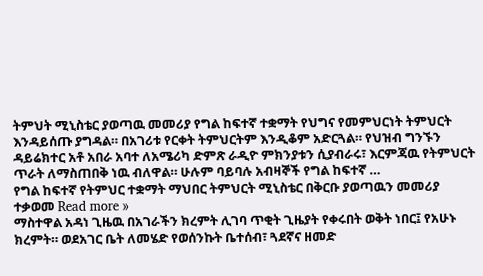ትምህት ሚኒስቴር ያወጣዉ መመሪያ የግል ከፍተኛ ተቋማት የህግና የመምህርነት ትምህርት እንዳይሰጡ ያግዳል። በአገሪቱ የርቀት ትምህርትም እንዲቆም አድርጓል። የህዝብ ግንኙን ዳይሬክተር አቶ አበራ አባተ ለአሜሪካ ድምጽ ራዲዮ ምክንያቱን ሲያብራሩ፣ እርምጃዉ የትምህርት ጥራት ለማስጠበቅ ነዉ ብለዋል። ሁሉም ባይባሉ አብዛኞች የግል ከፍተኛ …
የግል ከፍተኛ የትምህር ተቋማት ማህበር ትምህርት ሚኒስቴር በቅርቡ ያወጣዉን መመሪያ ተቃወመ Read more »
ማስተዋል አዳነ ጊዜዉ በአገራችን ክረምት ሊገባ ጥቂት ጊዜያት የቀሩበት ወቅት ነበር፤ የአሁኑ ክረምት። ወደአገር ቤት ለመሄድ የወሰንኩት ቤተሰብ፣ ጓደኛና ዘመድ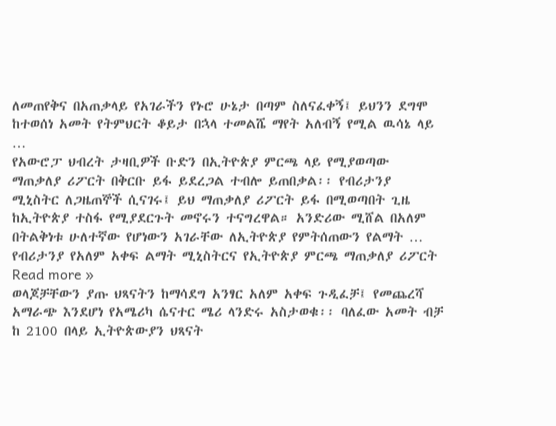ለመጠየቅና በአጠቃላይ የአገራችን የኑሮ ሁኔታ በጣም ስለናፈቀኝ፤ ይህንን ደግሞ ከተወሰነ አመት የትምህርት ቆይታ በኋላ ተመልሼ ማየት አለብኝ የሚል ዉሳኔ ላይ …
የአውሮፓ ህብረት ታዛቢዎች ቡድን በኢትዮጵያ ምርጫ ላይ የሚያወጣው ማጠቃለያ ሪፖርት በቅርቡ ይፋ ይደረጋል ተብሎ ይጠበቃል፡፡ የብሪታንያ ሚኒስትር ለጋዜጠኞች ሲናገሩ፤ ይህ ማጠቃለያ ሪፖርት ይፋ በሚወጣበት ጊዜ ከኢትዮጵያ ተስፋ የሚያደርጉት መኖሩን ተናግረዋል። አንድሪው ሚሸል በአለም በትልቅነቱ ሁለተኛው የሆነውን አገራቸው ለኢትዮጵያ የምትሰጠውን የልማት …
የብሪታንያ የአለም አቀፍ ልማት ሚኒስትርና የኢትዮጵያ ምርጫ ማጠቃለያ ሪፖርት Read more »
ወላጆቻቸውን ያጡ ህጻናትን ከማሳደግ አንፃር አለም አቀፍ ጉዲፈቻ፤ የመጨረሻ አማራጭ እንደሆነ የአሜሪካ ሴናተር ሜሪ ላንድሩ አስታወቁ፡፡ ባለፈው አመት ብቻ ከ 2100 በላይ ኢትዮጵውያን ህጻናት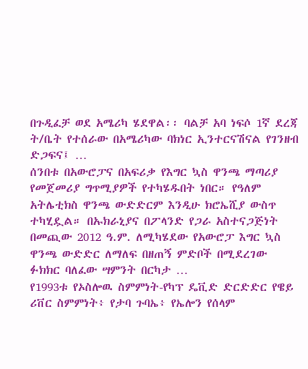በጉዲፈቻ ወደ አሜሪካ ሄደዋል፡፡ ባልቻ አባ ነፍሶ 1ኛ ደረጃ ት/ቤት የተሰራው በአሜሪካው ባክነር ኢንተርናሽናል የገንዘብ ድጋፍና፤ …
ሰንበቱ በአውሮፓና በአፍሪቃ የእግር ኳስ ዋንጫ ማጣሪያ የመጀመሪያ ግጥሚያዎች የተካሄዱበት ነበር። የዓለም አትሌቲክስ ዋንጫ ውድድርም እንዲሁ ክሮኤሺያ ውስጥ ተካሂዷል። በኡክራኒያና በፖላንድ የጋራ አስተናጋጅነት በመጪው 2012 ዓ.ም. ለሚካሄደው የአውሮፓ እግር ኳስ ዋንጫ ውድድር ለማለፍ በዘጠኝ ምድቦች በሚደረገው ፉክክር ባለፈው ሣምንት በርካታ …
የ1993ቱ የኦስሎዉ ስምምነት-የካፕ ዴቪድ ድርድድር የዌይ ሪቨር ስምምነት፥ የታባ ጉባኤ፥ የኤሎን የሰላም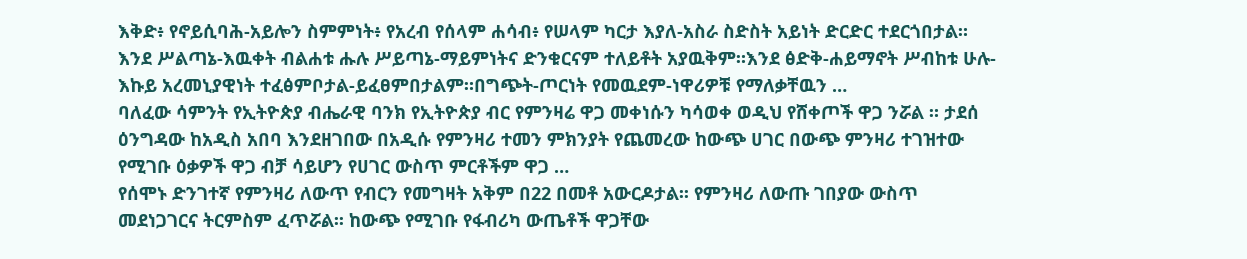እቅድ፥ የኖይሲባሕ-አይሎን ስምምነት፥ የአረብ የሰላም ሐሳብ፥ የሠላም ካርታ እያለ-አስራ ስድስት አይነት ድርድር ተደርጎበታል። እንደ ሥልጣኔ-እዉቀት ብልሐቱ ሑሉ ሥይጣኔ-ማይምነትና ድንቁርናም ተለይቶት አያዉቅም።እንደ ፅድቅ-ሐይማኖት ሥብከቱ ሁሉ-እኩይ አረመኒያዊነት ተፈፅምቦታል-ይፈፀምበታልም።በግጭት-ጦርነት የመዉደም-ነዋሪዎቹ የማለቃቸዉን …
ባለፈው ሳምንት የኢትዮጵያ ብሔራዊ ባንክ የኢትዮጵያ ብር የምንዛሬ ዋጋ መቀነሱን ካሳወቀ ወዲህ የሸቀጦች ዋጋ ንሯል ። ታደሰ ዕንግዳው ከአዲስ አበባ እንደዘገበው በአዲሱ የምንዛሪ ተመን ምክንያት የጨመረው ከውጭ ሀገር በውጭ ምንዛሪ ተገዝተው የሚገቡ ዕቃዎች ዋጋ ብቻ ሳይሆን የሀገር ውስጥ ምርቶችም ዋጋ …
የሰሞኑ ድንገተኛ የምንዛሪ ለውጥ የብርን የመግዛት አቅም በ22 በመቶ አውርዶታል፡፡ የምንዛሪ ለውጡ ገበያው ውስጥ መደነጋገርና ትርምስም ፈጥሯል፡፡ ከውጭ የሚገቡ የፋብሪካ ውጤቶች ዋጋቸው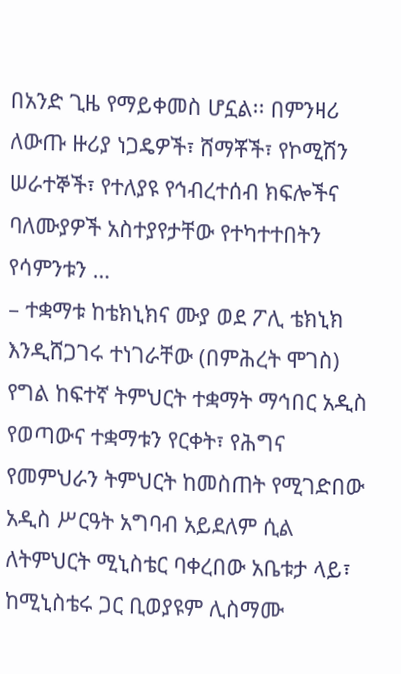በአንድ ጊዜ የማይቀመስ ሆኗል፡፡ በምንዛሪ ለውጡ ዙሪያ ነጋዴዎች፣ ሸማቾች፣ የኮሚሽን ሠራተኞች፣ የተለያዩ የኅብረተሰብ ክፍሎችና ባለሙያዎች አስተያየታቸው የተካተተበትን የሳምንቱን …
– ተቋማቱ ከቴክኒክና ሙያ ወደ ፖሊ ቴክኒክ እንዲሸጋገሩ ተነገራቸው (በምሕረት ሞገስ) የግል ከፍተኛ ትምህርት ተቋማት ማኅበር አዲስ የወጣውና ተቋማቱን የርቀት፣ የሕግና የመምህራን ትምህርት ከመስጠት የሚገድበው አዲስ ሥርዓት አግባብ አይደለም ሲል ለትምህርት ሚኒስቴር ባቀረበው አቤቱታ ላይ፣ ከሚኒስቴሩ ጋር ቢወያዩም ሊስማሙ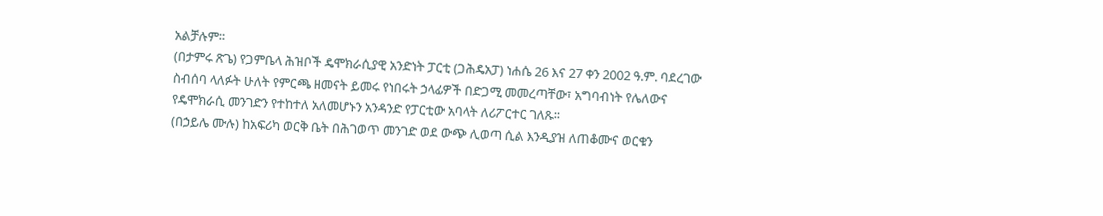አልቻሉም፡፡
(በታምሩ ጽጌ) የጋምቤላ ሕዝቦች ዴሞክራሲያዊ አንድነት ፓርቲ (ጋሕዴአፓ) ነሐሴ 26 እና 27 ቀን 2002 ዓ.ም. ባደረገው ስብሰባ ላለፉት ሁለት የምርጫ ዘመናት ይመሩ የነበሩት ኃላፊዎች በድጋሚ መመረጣቸው፣ አግባብነት የሌለውና የዴሞክራሲ መንገድን የተከተለ አለመሆኑን አንዳንድ የፓርቲው አባላት ለሪፖርተር ገለጹ፡፡
(በኃይሌ ሙሉ) ከአፍሪካ ወርቅ ቤት በሕገወጥ መንገድ ወደ ውጭ ሊወጣ ሲል እንዲያዝ ለጠቆሙና ወርቁን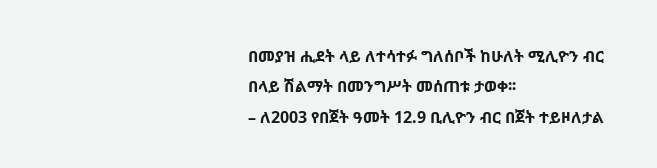በመያዝ ሒደት ላይ ለተሳተፉ ግለሰቦች ከሁለት ሚሊዮን ብር በላይ ሽልማት በመንግሥት መሰጠቱ ታወቀ፡፡
– ለ2003 የበጀት ዓመት 12.9 ቢሊዮን ብር በጀት ተይዞለታል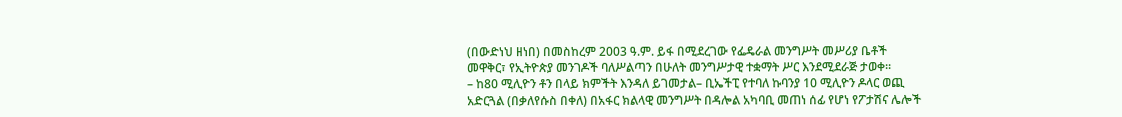(በውድነህ ዘነበ) በመስከረም 2003 ዓ.ም. ይፋ በሚደረገው የፌዴራል መንግሥት መሥሪያ ቤቶች መዋቅር፣ የኢትዮጵያ መንገዶች ባለሥልጣን በሁለት መንግሥታዊ ተቋማት ሥር እንደሚደራጅ ታወቀ፡፡
– ከ80 ሚሊዮን ቶን በላይ ክምችት እንዳለ ይገመታል– ቢኤችፒ የተባለ ኩባንያ 10 ሚሊዮን ዶላር ወጪ አድርጓል (በቃለየሱስ በቀለ) በአፋር ክልላዊ መንግሥት በዳሎል አካባቢ መጠነ ሰፊ የሆነ የፖታሽና ሌሎች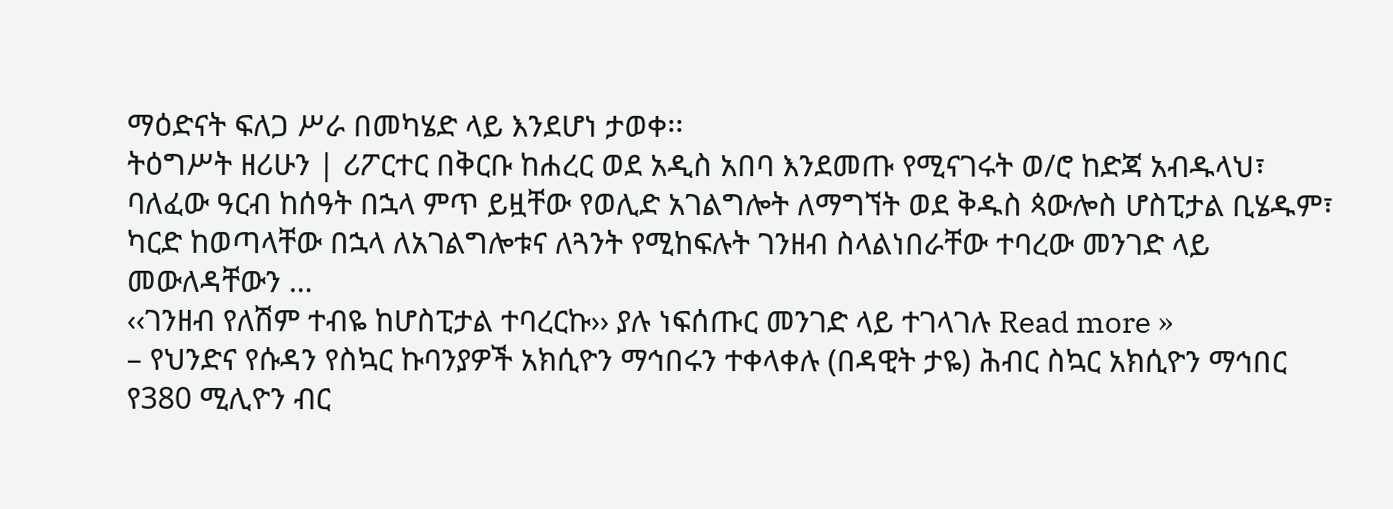ማዕድናት ፍለጋ ሥራ በመካሄድ ላይ እንደሆነ ታወቀ፡፡
ትዕግሥት ዘሪሁን | ሪፖርተር በቅርቡ ከሐረር ወደ አዲስ አበባ እንደመጡ የሚናገሩት ወ/ሮ ከድጃ አብዱላህ፣ ባለፈው ዓርብ ከሰዓት በኋላ ምጥ ይዟቸው የወሊድ አገልግሎት ለማግኘት ወደ ቅዱስ ጳውሎስ ሆስፒታል ቢሄዱም፣ ካርድ ከወጣላቸው በኋላ ለአገልግሎቱና ለጓንት የሚከፍሉት ገንዘብ ስላልነበራቸው ተባረው መንገድ ላይ መውለዳቸውን …
‹‹ገንዘብ የለሽም ተብዬ ከሆስፒታል ተባረርኩ›› ያሉ ነፍሰጡር መንገድ ላይ ተገላገሉ Read more »
– የህንድና የሱዳን የስኳር ኩባንያዎች አክሲዮን ማኅበሩን ተቀላቀሉ (በዳዊት ታዬ) ሕብር ስኳር አክሲዮን ማኅበር የ380 ሚሊዮን ብር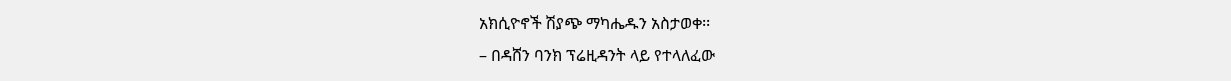አክሲዮኖች ሽያጭ ማካሔዱን አስታወቀ፡፡
– በዳሸን ባንክ ፕሬዚዳንት ላይ የተላለፈው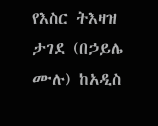የእስር ትእዛዝ ታገደ (በኃይሌ ሙሉ) ከአዲስ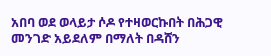አበባ ወደ ወላይታ ሶዶ የተዛወርኩበት በሕጋዊ መንገድ አይደለም በማለት በዳሸን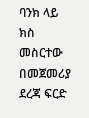ባንክ ላይ ክስ መስርተው በመጀመሪያ ደረጃ ፍርድ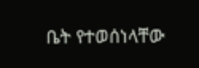ቤት የተወሰነላቸው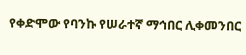የቀድሞው የባንኩ የሠራተኛ ማኅበር ሊቀመንበር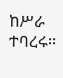ከሥራ ተባረሩ፡፡